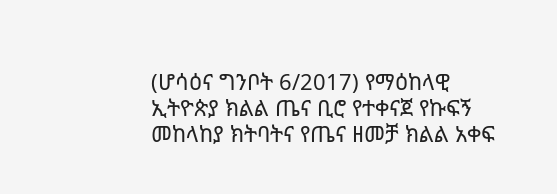(ሆሳዕና ግንቦት 6/2017) የማዕከላዊ ኢትዮጵያ ክልል ጤና ቢሮ የተቀናጀ የኩፍኝ መከላከያ ክትባትና የጤና ዘመቻ ክልል አቀፍ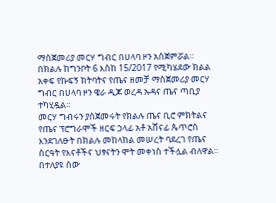ማስጀመሪያ መርሃ ግብር በሀላባ ዞን አስጀምሯል።
በክልሉ ከግንቦት 6 እስከ 15/2017 የሚካሄደው ክልል አቀፍ የኩፍኝ ክትባትና የጤና ዘመቻ ማስጀመሪያ መርሃ ግብር በሀላባ ዞን ዌራ ዲጆ ወረዳ ኡዳና ጤና ጣቢያ ተካሂዷል።
መርሃ ግብሩን ያስጀመሩት የክልሉ ጤና ቢሮ ምክትልና የጤና ፕሮግራሞች ዘርፍ ኃላፊ አቶ አሸናፊ ጴጥሮስ እንደገለፁት በክልሉ መከላከል መሠረት ባደረገ የጤና ስርዓት የእናቶችና ህፃናትን ሞት መቀነስ ተችሏል ብለዋል።
በተለያዩ ሰው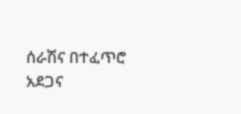ሰራሽና በተፈጥሮ አደጋና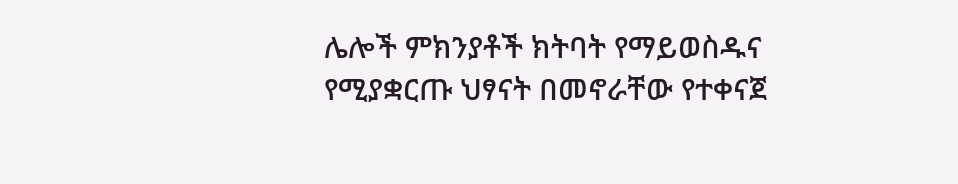ሌሎች ምክንያቶች ክትባት የማይወስዱና የሚያቋርጡ ህፃናት በመኖራቸው የተቀናጀ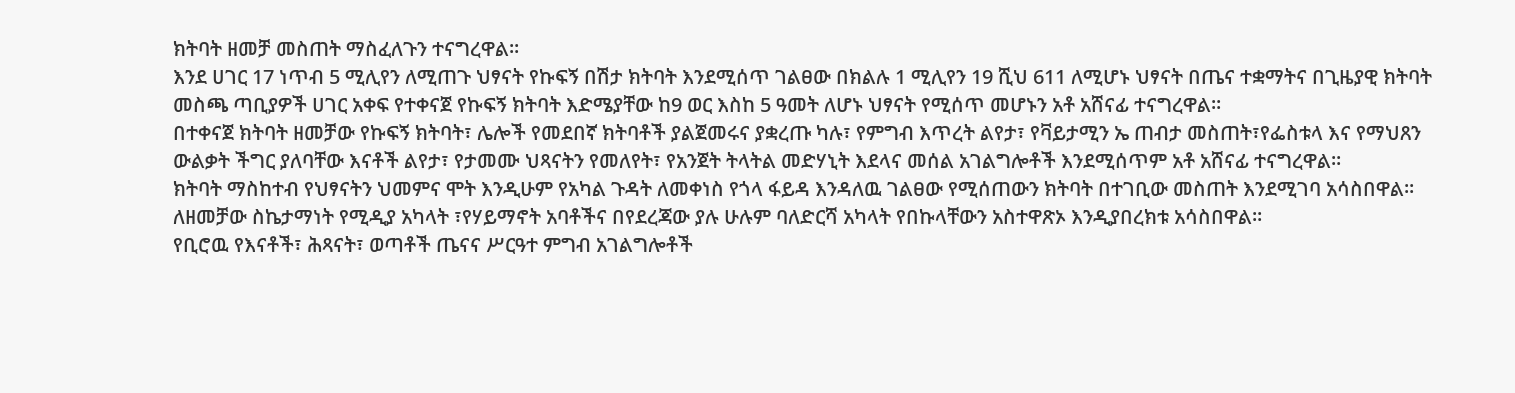ክትባት ዘመቻ መስጠት ማስፈለጉን ተናግረዋል።
እንደ ሀገር 17 ነጥብ 5 ሚሊየን ለሚጠጉ ህፃናት የኩፍኝ በሽታ ክትባት እንደሚሰጥ ገልፀው በክልሉ 1 ሚሊየን 19 ሺህ 611 ለሚሆኑ ህፃናት በጤና ተቋማትና በጊዜያዊ ክትባት መስጫ ጣቢያዎች ሀገር አቀፍ የተቀናጀ የኩፍኝ ክትባት እድሜያቸው ከ9 ወር እስከ 5 ዓመት ለሆኑ ህፃናት የሚሰጥ መሆኑን አቶ አሸናፊ ተናግረዋል።
በተቀናጀ ክትባት ዘመቻው የኩፍኝ ክትባት፣ ሌሎች የመደበኛ ክትባቶች ያልጀመሩና ያቋረጡ ካሉ፣ የምግብ እጥረት ልየታ፣ የቫይታሚን ኤ ጠብታ መስጠት፣የፌስቱላ እና የማህጸን ውልቃት ችግር ያለባቸው እናቶች ልየታ፣ የታመሙ ህጻናትን የመለየት፣ የአንጀት ትላትል መድሃኒት እደላና መሰል አገልግሎቶች እንደሚሰጥም አቶ አሸናፊ ተናግረዋል።
ክትባት ማስከተብ የህፃናትን ህመምና ሞት እንዲሁም የአካል ጉዳት ለመቀነስ የጎላ ፋይዳ እንዳለዉ ገልፀው የሚሰጠውን ክትባት በተገቢው መስጠት እንደሚገባ አሳስበዋል።
ለዘመቻው ስኬታማነት የሚዲያ አካላት ፣የሃይማኖት አባቶችና በየደረጃው ያሉ ሁሉም ባለድርሻ አካላት የበኩላቸውን አስተዋጽኦ እንዲያበረክቱ አሳስበዋል።
የቢሮዉ የእናቶች፣ ሕጻናት፣ ወጣቶች ጤናና ሥርዓተ ምግብ አገልግሎቶች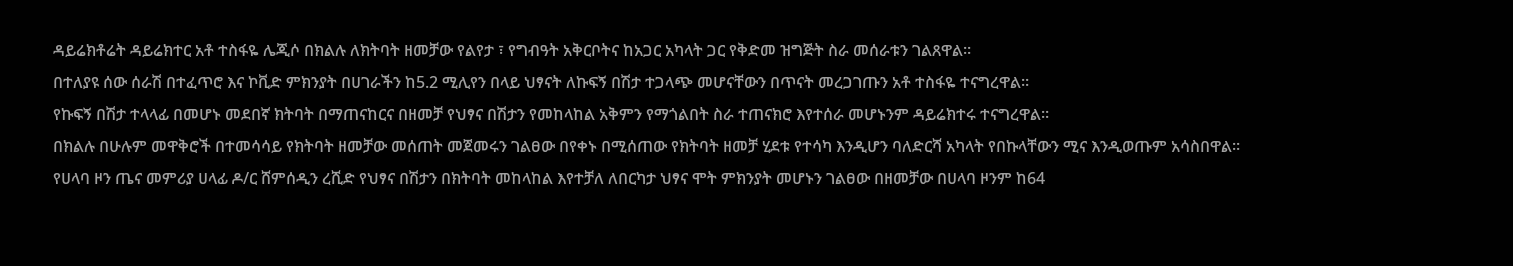ዳይሬክቶሬት ዳይሬክተር አቶ ተስፋዬ ሌጂሶ በክልሉ ለክትባት ዘመቻው የልየታ ፣ የግብዓት አቅርቦትና ከአጋር አካላት ጋር የቅድመ ዝግጅት ስራ መሰራቱን ገልጸዋል።
በተለያዩ ሰው ሰራሽ በተፈጥሮ እና ኮቪድ ምክንያት በሀገራችን ከ5.2 ሚሊየን በላይ ህፃናት ለኩፍኝ በሽታ ተጋላጭ መሆናቸውን በጥናት መረጋገጡን አቶ ተስፋዬ ተናግረዋል።
የኩፍኝ በሽታ ተላላፊ በመሆኑ መደበኛ ክትባት በማጠናከርና በዘመቻ የህፃና በሽታን የመከላከል አቅምን የማጎልበት ስራ ተጠናክሮ እየተሰራ መሆኑንም ዳይሬክተሩ ተናግረዋል።
በክልሉ በሁሉም መዋቅሮች በተመሳሳይ የክትባት ዘመቻው መሰጠት መጀመሩን ገልፀው በየቀኑ በሚሰጠው የክትባት ዘመቻ ሂደቱ የተሳካ እንዲሆን ባለድርሻ አካላት የበኩላቸውን ሚና እንዲወጡም አሳስበዋል።
የሀላባ ዞን ጤና መምሪያ ሀላፊ ዶ/ር ሸምሰዲን ረሺድ የህፃና በሽታን በክትባት መከላከል እየተቻለ ለበርካታ ህፃና ሞት ምክንያት መሆኑን ገልፀው በዘመቻው በሀላባ ዞንም ከ64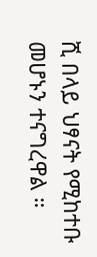ሺ በላይ ህፃናት የሚከተቡ መሆኑን ተናግረዋል ።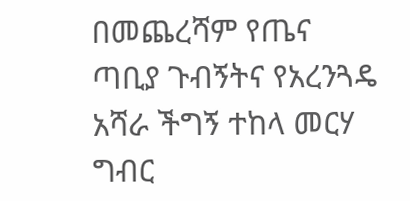በመጨረሻም የጤና ጣቢያ ጉብኝትና የአረንጓዴ አሻራ ችግኝ ተከላ መርሃ ግብር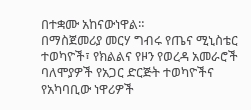በተቋሙ አከናውነዋል።
በማስጀመሪያ መርሃ ግብሩ የጤና ሚኒስቴር ተወካዮች፣ የክልልና የዞን የወረዳ አመራሮች ባለሞያዎች የአጋር ድርጅት ተወካዮችና የአካባቢው ነዋሪዎች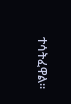ተሳትፈዋል።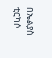በኤልያስ ቲርካሶ